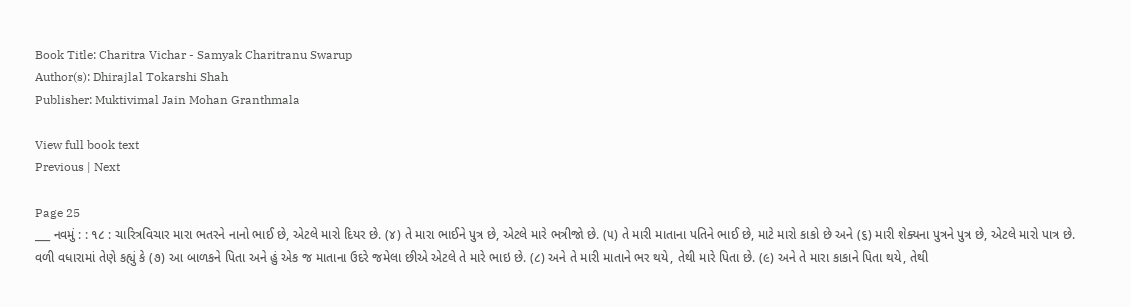Book Title: Charitra Vichar - Samyak Charitranu Swarup
Author(s): Dhirajlal Tokarshi Shah
Publisher: Muktivimal Jain Mohan Granthmala

View full book text
Previous | Next

Page 25
___ નવમું : : ૧૮ : ચારિત્રવિચાર મારા ભતરને નાનો ભાઈ છે, એટલે મારો દિયર છે. (૪) તે મારા ભાઈને પુત્ર છે, એટલે મારે ભત્રીજો છે. (૫) તે મારી માતાના પતિને ભાઈ છે, માટે મારો કાકો છે અને (૬) મારી શેક્યના પુત્રને પુત્ર છે, એટલે મારો પાત્ર છે. વળી વધારામાં તેણે કહ્યું કે (૭) આ બાળકને પિતા અને હું એક જ માતાના ઉદરે જમેલા છીએ એટલે તે મારે ભાઇ છે. (૮) અને તે મારી માતાને ભર થયે, તેથી મારે પિતા છે. (૯) અને તે મારા કાકાને પિતા થયે, તેથી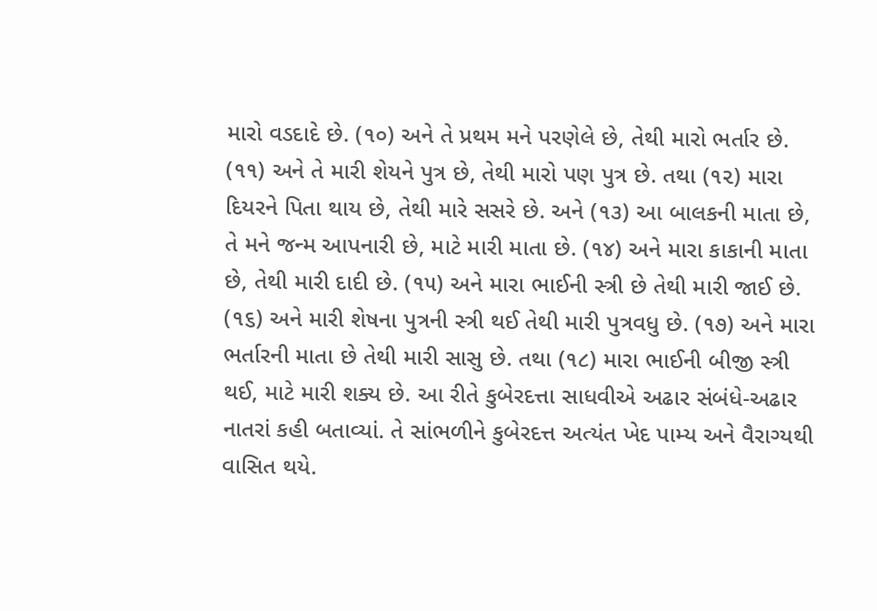મારો વડદાદે છે. (૧૦) અને તે પ્રથમ મને પરણેલે છે, તેથી મારો ભર્તાર છે. (૧૧) અને તે મારી શેયને પુત્ર છે, તેથી મારો પણ પુત્ર છે. તથા (૧૨) મારા દિયરને પિતા થાય છે, તેથી મારે સસરે છે. અને (૧૩) આ બાલકની માતા છે, તે મને જન્મ આપનારી છે, માટે મારી માતા છે. (૧૪) અને મારા કાકાની માતા છે, તેથી મારી દાદી છે. (૧૫) અને મારા ભાઈની સ્ત્રી છે તેથી મારી જાઈ છે. (૧૬) અને મારી શેષના પુત્રની સ્ત્રી થઈ તેથી મારી પુત્રવધુ છે. (૧૭) અને મારા ભર્તારની માતા છે તેથી મારી સાસુ છે. તથા (૧૮) મારા ભાઈની બીજી સ્ત્રી થઈ, માટે મારી શક્ય છે. આ રીતે કુબેરદત્તા સાધવીએ અઢાર સંબંધે-અઢાર નાતરાં કહી બતાવ્યાં. તે સાંભળીને કુબેરદત્ત અત્યંત ખેદ પામ્ય અને વૈરાગ્યથી વાસિત થયે.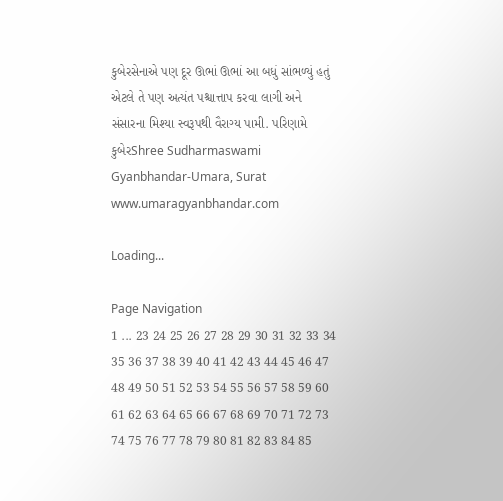કુબેરસેનાએ પણ દૂર ઊભાં ઊભાં આ બધું સાંભળ્યું હતું એટલે તે પણ અત્યંત પશ્ચાત્તાપ કરવા લાગી અને સંસારના મિશ્યા સ્વરૂપથી વૈરાગ્ય પામી. પરિણામે કુબેરShree Sudharmaswami Gyanbhandar-Umara, Surat www.umaragyanbhandar.com

Loading...

Page Navigation
1 ... 23 24 25 26 27 28 29 30 31 32 33 34 35 36 37 38 39 40 41 42 43 44 45 46 47 48 49 50 51 52 53 54 55 56 57 58 59 60 61 62 63 64 65 66 67 68 69 70 71 72 73 74 75 76 77 78 79 80 81 82 83 84 85